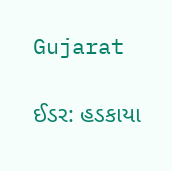Gujarat

ઈડર: હડકાયા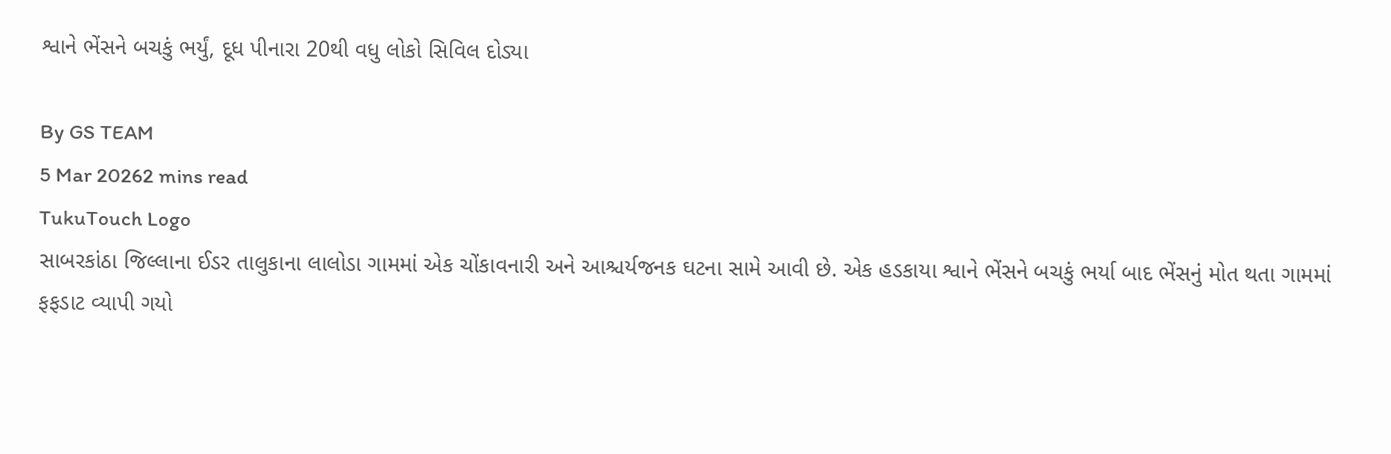શ્વાને ભેંસને બચકું ભર્યું, દૂધ પીનારા 20થી વધુ લોકો સિવિલ દોડ્યા

By GS TEAM
5 Mar 20262 mins read
TukuTouch Logo
સાબરકાંઠા જિલ્લાના ઈડર તાલુકાના લાલોડા ગામમાં એક ચોંકાવનારી અને આશ્ચર્યજનક ઘટના સામે આવી છે. એક હડકાયા શ્વાને ભેંસને બચકું ભર્યા બાદ ભેંસનું મોત થતા ગામમાં ફફડાટ વ્યાપી ગયો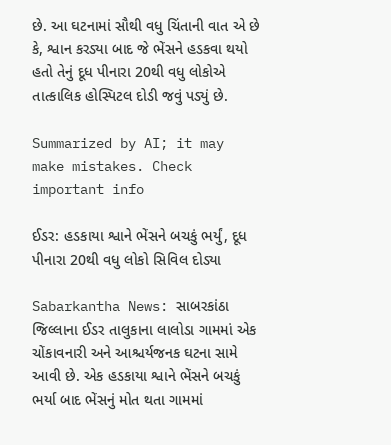છે. આ ઘટનામાં સૌથી વધુ ચિંતાની વાત એ છે કે, શ્વાન કરડ્યા બાદ જે ભેંસને હડકવા થયો હતો તેનું દૂધ પીનારા 20થી વધુ લોકોએ તાત્કાલિક હોસ્પિટલ દોડી જવું પડ્યું છે.

Summarized by AI; it may make mistakes. Check important info

ઈડર: હડકાયા શ્વાને ભેંસને બચકું ભર્યું, દૂધ પીનારા 20થી વધુ લોકો સિવિલ દોડ્યા

Sabarkantha News: સાબરકાંઠા જિલ્લાના ઈડર તાલુકાના લાલોડા ગામમાં એક ચોંકાવનારી અને આશ્ચર્યજનક ઘટના સામે આવી છે. એક હડકાયા શ્વાને ભેંસને બચકું ભર્યા બાદ ભેંસનું મોત થતા ગામમાં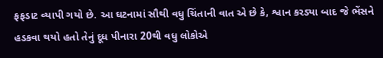ફફડાટ વ્યાપી ગયો છે. આ ઘટનામાં સૌથી વધુ ચિંતાની વાત એ છે કે, શ્વાન કરડ્યા બાદ જે ભેંસને હડકવા થયો હતો તેનું દૂધ પીનારા 20થી વધુ લોકોએ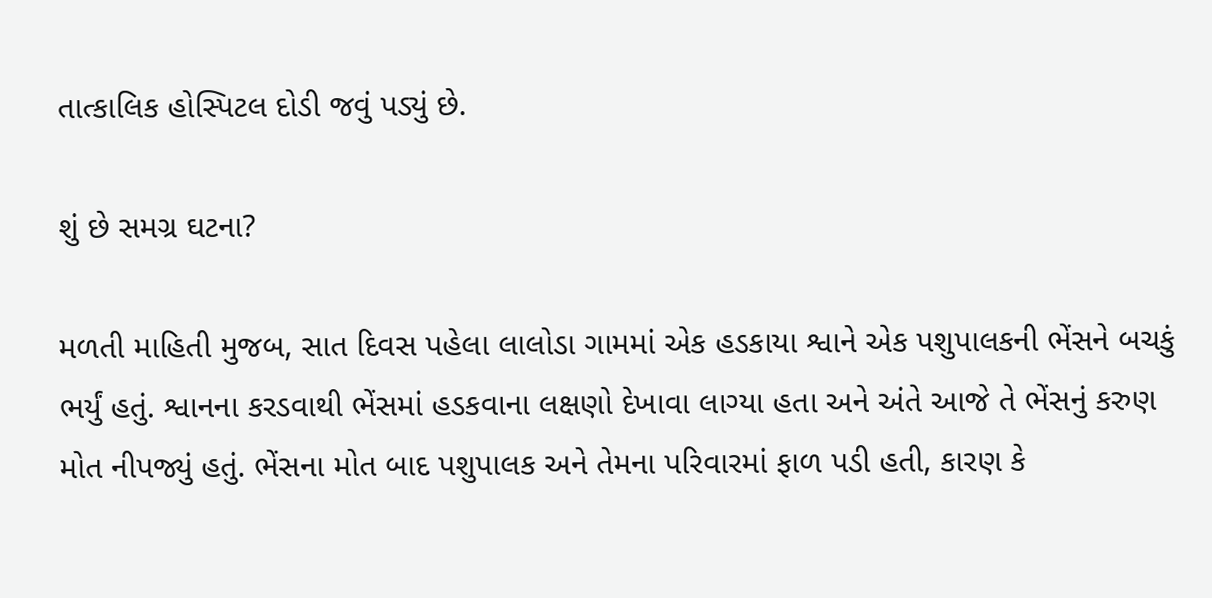તાત્કાલિક હોસ્પિટલ દોડી જવું પડ્યું છે.

શું છે સમગ્ર ઘટના?

મળતી માહિતી મુજબ, સાત દિવસ પહેલા લાલોડા ગામમાં એક હડકાયા શ્વાને એક પશુપાલકની ભેંસને બચકું ભર્યું હતું. શ્વાનના કરડવાથી ભેંસમાં હડકવાના લક્ષણો દેખાવા લાગ્યા હતા અને અંતે આજે તે ભેંસનું કરુણ મોત નીપજ્યું હતું. ભેંસના મોત બાદ પશુપાલક અને તેમના પરિવારમાં ફાળ પડી હતી, કારણ કે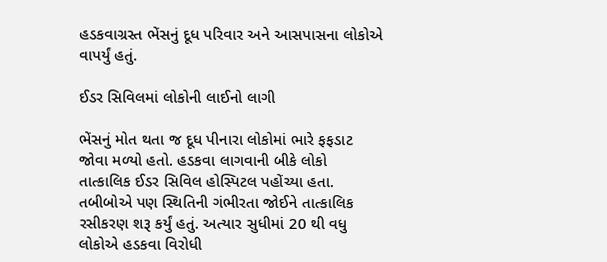હડકવાગ્રસ્ત ભેંસનું દૂધ પરિવાર અને આસપાસના લોકોએ વાપર્યું હતું.

ઈડર સિવિલમાં લોકોની લાઈનો લાગી

ભેંસનું મોત થતા જ દૂધ પીનારા લોકોમાં ભારે ફફડાટ જોવા મળ્યો હતો. હડકવા લાગવાની બીકે લોકો તાત્કાલિક ઈડર સિવિલ હોસ્પિટલ પહોંચ્યા હતા. તબીબોએ પણ સ્થિતિની ગંભીરતા જોઈને તાત્કાલિક રસીકરણ શરૂ કર્યું હતું. અત્યાર સુધીમાં 20 થી વધુ લોકોએ હડકવા વિરોધી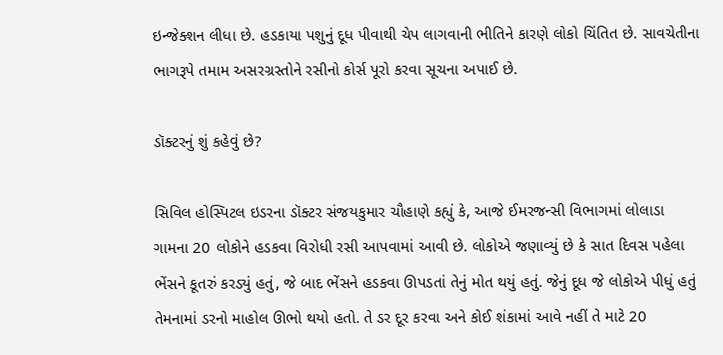ઇન્જેક્શન લીધા છે. હડકાયા પશુનું દૂધ પીવાથી ચેપ લાગવાની ભીતિને કારણે લોકો ચિંતિત છે. સાવચેતીના ભાગરૂપે તમામ અસરગ્રસ્તોને રસીનો કોર્સ પૂરો કરવા સૂચના અપાઈ છે.

ડૉક્ટરનું શું કહેવું છે?

સિવિલ હોસ્પિટલ ઇડરના ડૉક્ટર સંજયકુમાર ચૌહાણે કહ્યું કે, આજે ઈમરજન્સી વિભાગમાં લોલાડા ગામના 20 લોકોને હડકવા વિરોધી રસી આપવામાં આવી છે. લોકોએ જણાવ્યું છે કે સાત દિવસ પહેલા ભેંસને કૂતરું કરડ્યું હતું, જે બાદ ભેંસને હડકવા ઊપડતાં તેનું મોત થયું હતું. જેનું દૂધ જે લોકોએ પીધું હતું તેમનામાં ડરનો માહોલ ઊભો થયો હતો. તે ડર દૂર કરવા અને કોઈ શંકામાં આવે નહીં તે માટે 20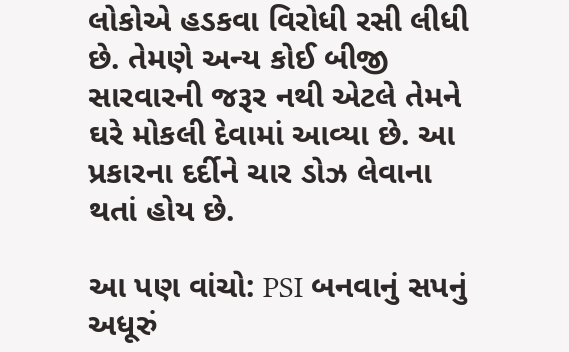લોકોએ હડકવા વિરોધી રસી લીધી છે. તેમણે અન્ય કોઈ બીજી સારવારની જરૂર નથી એટલે તેમને ઘરે મોકલી દેવામાં આવ્યા છે. આ પ્રકારના દર્દીને ચાર ડોઝ લેવાના થતાં હોય છે.

આ પણ વાંચો: PSI બનવાનું સપનું અધૂરું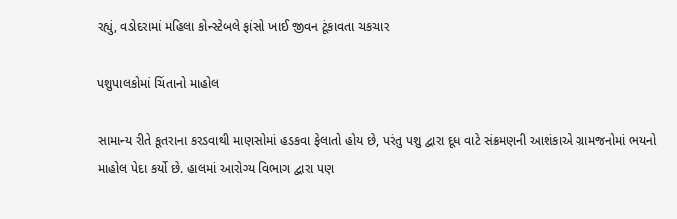રહ્યું, વડોદરામાં મહિલા કોન્સ્ટેબલે ફાંસો ખાઈ જીવન ટૂંકાવતા ચકચાર

પશુપાલકોમાં ચિંતાનો માહોલ

સામાન્ય રીતે કૂતરાના કરડવાથી માણસોમાં હડકવા ફેલાતો હોય છે, પરંતુ પશુ દ્વારા દૂધ વાટે સંક્રમણની આશંકાએ ગ્રામજનોમાં ભયનો માહોલ પેદા કર્યો છે. હાલમાં આરોગ્ય વિભાગ દ્વારા પણ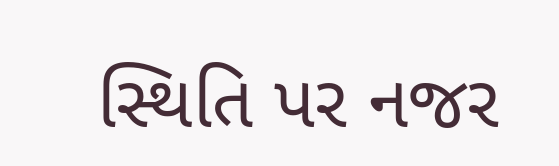સ્થિતિ પર નજર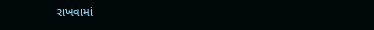રાખવામાં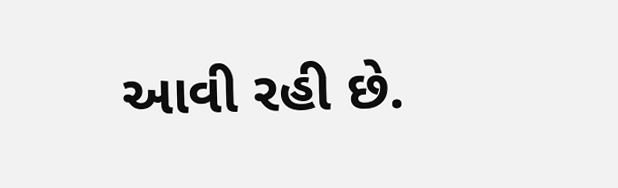આવી રહી છે.